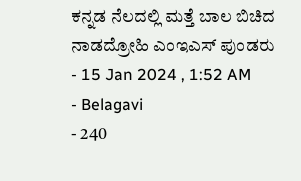ಕನ್ನಡ ನೆಲದಲ್ಲಿ ಮತ್ತೆ ಬಾಲ ಬಿಚಿದ ನಾಡದ್ರೋಹಿ ಎಂಇಎಸ್ ಪುಂಡರು
- 15 Jan 2024 , 1:52 AM
- Belagavi
- 240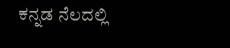ಕನ್ನಡ ನೆಲದಲ್ಲಿ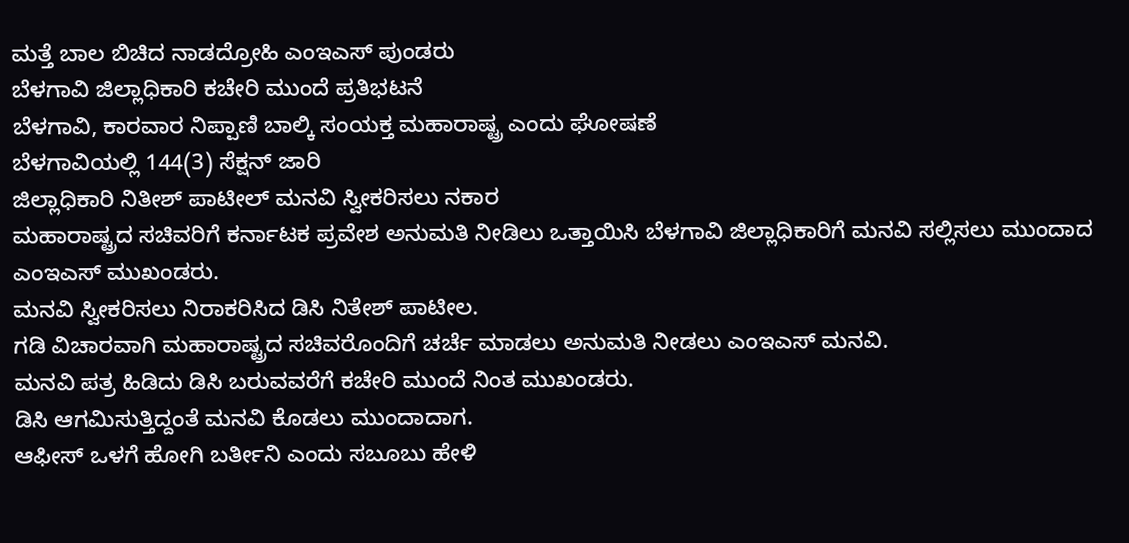ಮತ್ತೆ ಬಾಲ ಬಿಚಿದ ನಾಡದ್ರೋಹಿ ಎಂಇಎಸ್ ಪುಂಡರು
ಬೆಳಗಾವಿ ಜಿಲ್ಲಾಧಿಕಾರಿ ಕಚೇರಿ ಮುಂದೆ ಪ್ರತಿಭಟನೆ
ಬೆಳಗಾವಿ, ಕಾರವಾರ ನಿಪ್ಪಾಣಿ ಬಾಲ್ಕಿ ಸಂಯಕ್ತ ಮಹಾರಾಷ್ಟ್ರ ಎಂದು ಘೋಷಣೆ
ಬೆಳಗಾವಿಯಲ್ಲಿ 144(3) ಸೆಕ್ಷನ್ ಜಾರಿ
ಜಿಲ್ಲಾಧಿಕಾರಿ ನಿತೀಶ್ ಪಾಟೀಲ್ ಮನವಿ ಸ್ವೀಕರಿಸಲು ನಕಾರ
ಮಹಾರಾಷ್ಟ್ರದ ಸಚಿವರಿಗೆ ಕರ್ನಾಟಕ ಪ್ರವೇಶ ಅನುಮತಿ ನೀಡಿಲು ಒತ್ತಾಯಿಸಿ ಬೆಳಗಾವಿ ಜಿಲ್ಲಾಧಿಕಾರಿಗೆ ಮನವಿ ಸಲ್ಲಿಸಲು ಮುಂದಾದ ಎಂಇಎಸ್ ಮುಖಂಡರು.
ಮನವಿ ಸ್ವೀಕರಿಸಲು ನಿರಾಕರಿಸಿದ ಡಿಸಿ ನಿತೇಶ್ ಪಾಟೀಲ.
ಗಡಿ ವಿಚಾರವಾಗಿ ಮಹಾರಾಷ್ಟ್ರದ ಸಚಿವರೊಂದಿಗೆ ಚರ್ಚೆ ಮಾಡಲು ಅನುಮತಿ ನೀಡಲು ಎಂಇಎಸ್ ಮನವಿ.
ಮನವಿ ಪತ್ರ ಹಿಡಿದು ಡಿಸಿ ಬರುವವರೆಗೆ ಕಚೇರಿ ಮುಂದೆ ನಿಂತ ಮುಖಂಡರು.
ಡಿಸಿ ಆಗಮಿಸುತ್ತಿದ್ದಂತೆ ಮನವಿ ಕೊಡಲು ಮುಂದಾದಾಗ.
ಆಫೀಸ್ ಒಳಗೆ ಹೋಗಿ ಬರ್ತೀನಿ ಎಂದು ಸಬೂಬು ಹೇಳಿ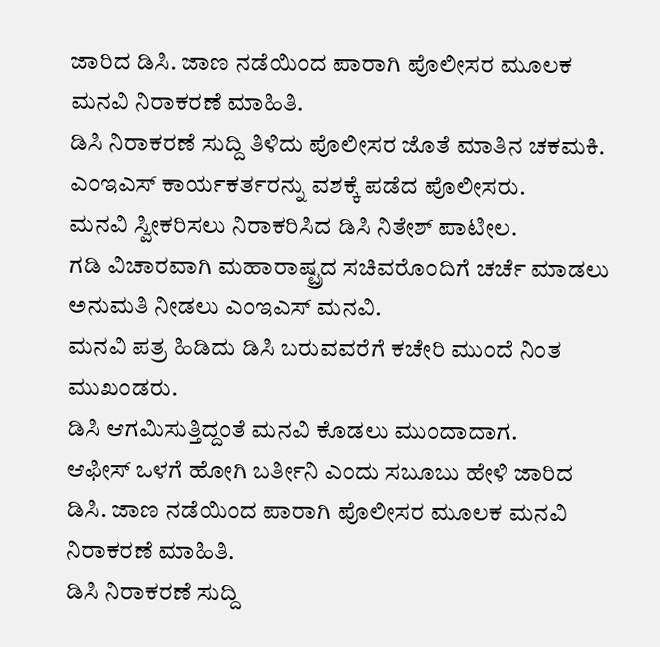ಜಾರಿದ ಡಿಸಿ. ಜಾಣ ನಡೆಯಿಂದ ಪಾರಾಗಿ ಪೊಲೀಸರ ಮೂಲಕ ಮನವಿ ನಿರಾಕರಣೆ ಮಾಹಿತಿ.
ಡಿಸಿ ನಿರಾಕರಣೆ ಸುದ್ದಿ ತಿಳಿದು ಪೊಲೀಸರ ಜೊತೆ ಮಾತಿನ ಚಕಮಕಿ.
ಎಂಇಎಸ್ ಕಾರ್ಯಕರ್ತರನ್ನು ವಶಕ್ಕೆ ಪಡೆದ ಪೊಲೀಸರು.
ಮನವಿ ಸ್ವೀಕರಿಸಲು ನಿರಾಕರಿಸಿದ ಡಿಸಿ ನಿತೇಶ್ ಪಾಟೀಲ.
ಗಡಿ ವಿಚಾರವಾಗಿ ಮಹಾರಾಷ್ಟ್ರದ ಸಚಿವರೊಂದಿಗೆ ಚರ್ಚೆ ಮಾಡಲು ಅನುಮತಿ ನೀಡಲು ಎಂಇಎಸ್ ಮನವಿ.
ಮನವಿ ಪತ್ರ ಹಿಡಿದು ಡಿಸಿ ಬರುವವರೆಗೆ ಕಚೇರಿ ಮುಂದೆ ನಿಂತ ಮುಖಂಡರು.
ಡಿಸಿ ಆಗಮಿಸುತ್ತಿದ್ದಂತೆ ಮನವಿ ಕೊಡಲು ಮುಂದಾದಾಗ.
ಆಫೀಸ್ ಒಳಗೆ ಹೋಗಿ ಬರ್ತೀನಿ ಎಂದು ಸಬೂಬು ಹೇಳಿ ಜಾರಿದ ಡಿಸಿ. ಜಾಣ ನಡೆಯಿಂದ ಪಾರಾಗಿ ಪೊಲೀಸರ ಮೂಲಕ ಮನವಿ ನಿರಾಕರಣೆ ಮಾಹಿತಿ.
ಡಿಸಿ ನಿರಾಕರಣೆ ಸುದ್ದಿ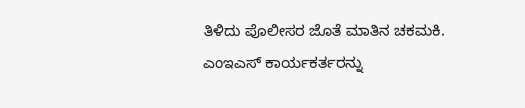ತಿಳಿದು ಪೊಲೀಸರ ಜೊತೆ ಮಾತಿನ ಚಕಮಕಿ.
ಎಂಇಎಸ್ ಕಾರ್ಯಕರ್ತರನ್ನು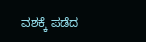ವಶಕ್ಕೆ ಪಡೆದ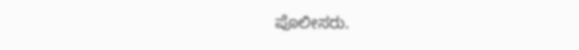ಪೊಲೀಸರು.